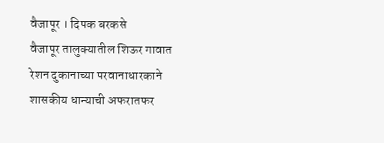वैजापूर । दिपक बरकसे
वैजापूर तालुक्यातील शिऊर गावात रेशन दुकानाच्या परवानाधारकाने शासकीय धान्याची अफरातफर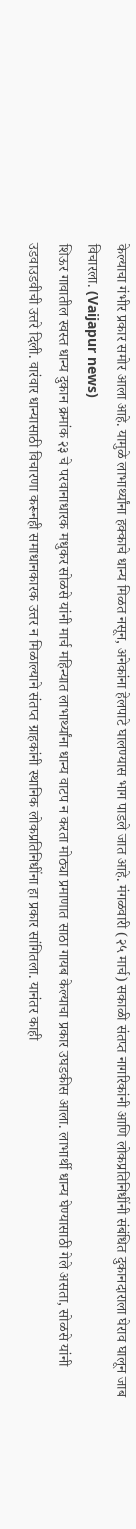केल्याचा गंभीर प्रकार समोर आला आहे. यामुळे लाभार्थ्यांना हक्काचे धान्य मिळत नसून, अनेकांना हेलपाटे घालण्यास भाग पाडले जात आहे. मंगळवारी (२५ मार्च) सकाळी संतप्त नागरिकांनी आणि लोकप्रतिनिधींनी संबंधित दुकानदाराला घेराव घालून जाब विचारला. (Vaijapur news)
शिऊर गावातील स्वस्त धान्य दुकान क्रमांक २३ चे परवानाधारक मधुकर सोळसे यांनी मार्च महिन्यात लाभार्थ्यांना धान्य वाटप न करता मोठ्या प्रमाणात साठा गायब केल्याचा प्रकार उघडकीस आला. लाभार्थी धान्य घेण्यासाठी गेले असता, सोळसे यांनी उडवाउडवीची उत्तरे दिली. वारंवार धान्यासाठी विचारणा करूनही समाधानकारक उत्तर न मिळाल्याने संतप्त ग्राहकांनी स्थानिक लोकप्रतिनिधींना हा प्रकार सांगितला. यानंतर काही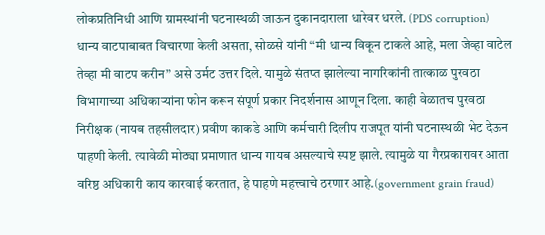लोकप्रतिनिधी आणि ग्रामस्थांनी घटनास्थळी जाऊन दुकानदाराला धारेवर धरले. (PDS corruption)
धान्य वाटपाबाबत विचारणा केली असता, सोळसे यांनी “मी धान्य विकून टाकले आहे, मला जेव्हा वाटेल तेव्हा मी वाटप करीन” असे उर्मट उत्तर दिले. यामुळे संतप्त झालेल्या नागरिकांनी तात्काळ पुरवठा विभागाच्या अधिकाऱ्यांना फोन करून संपूर्ण प्रकार निदर्शनास आणून दिला. काही वेळातच पुरवठा निरीक्षक (नायब तहसीलदार) प्रवीण काकडे आणि कर्मचारी दिलीप राजपूत यांनी घटनास्थळी भेट देऊन पाहणी केली. त्यावेळी मोठ्या प्रमाणात धान्य गायब असल्याचे स्पष्ट झाले. त्यामुळे या गैरप्रकारावर आता वरिष्ठ अधिकारी काय कारवाई करतात, हे पाहणे महत्त्वाचे ठरणार आहे.(government grain fraud)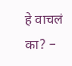हे वाचलं का? –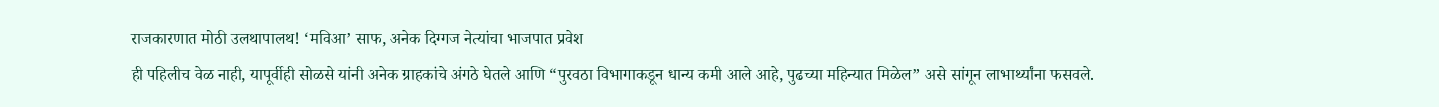राजकारणात मोठी उलथापालथ! ‘मविआ’ साफ, अनेक दिग्गज नेत्यांचा भाजपात प्रवेश
ही पहिलीच वेळ नाही, यापूर्वीही सोळसे यांनी अनेक ग्राहकांचे अंगठे घेतले आणि “पुरवठा विभागाकडून धान्य कमी आले आहे, पुढच्या महिन्यात मिळेल” असे सांगून लाभार्थ्यांना फसवले.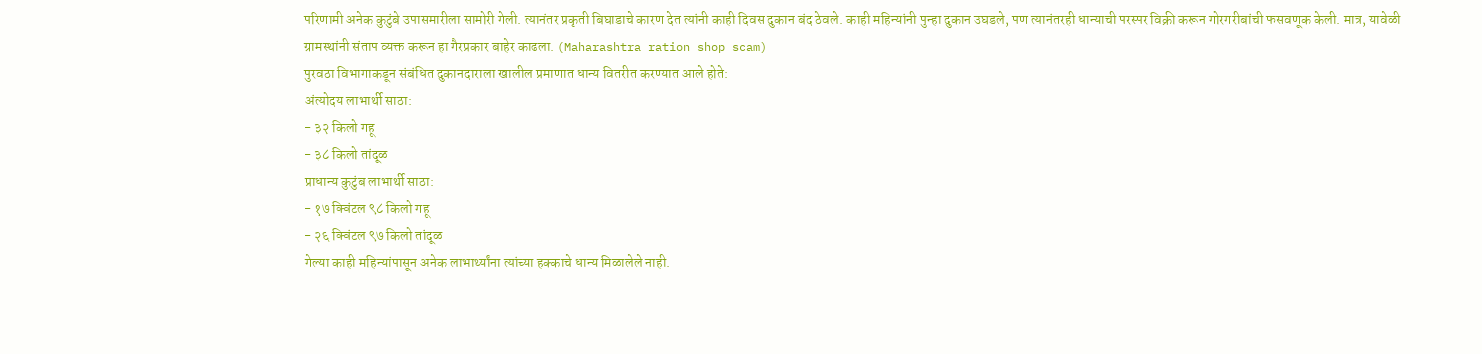परिणामी अनेक कुटुंबे उपासमारीला सामोरी गेली. त्यानंतर प्रकृती बिघाडाचे कारण देत त्यांनी काही दिवस दुकान बंद ठेवले. काही महिन्यांनी पुन्हा दुकान उघडले, पण त्यानंतरही धान्याची परस्पर विक्री करून गोरगरीबांची फसवणूक केली. मात्र, यावेळी ग्रामस्थांनी संताप व्यक्त करून हा गैरप्रकार बाहेर काढला. (Maharashtra ration shop scam)
पुरवठा विभागाकडून संबंधित दुकानदाराला खालील प्रमाणात धान्य वितरीत करण्यात आले होते:
अंत्योदय लाभार्थी साठा:
- ३२ किलो गहू
- ३८ किलो तांदूळ
प्राधान्य कुटुंब लाभार्थी साठा:
- १७ क्विंटल ९८ किलो गहू
- २६ क्विंटल ९७ किलो तांदूळ
गेल्या काही महिन्यांपासून अनेक लाभार्थ्यांना त्यांच्या हक्काचे धान्य मिळालेले नाही.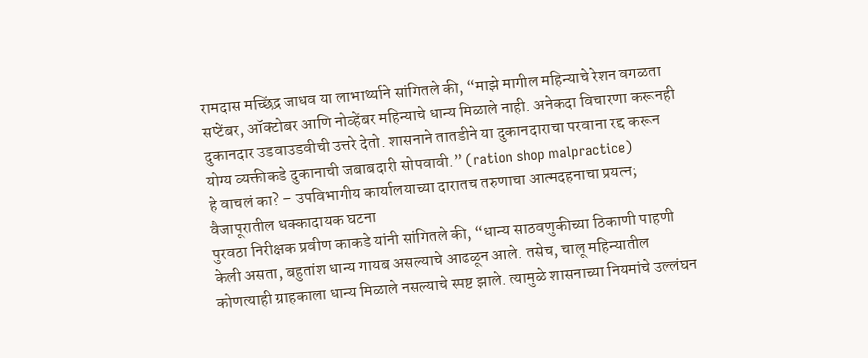रामदास मच्छिंद्र जाधव या लाभार्थ्याने सांगितले की, “माझे मागील महिन्याचे रेशन वगळता सप्टेंबर, ऑक्टोबर आणि नोव्हेंबर महिन्याचे धान्य मिळाले नाही. अनेकदा विचारणा करूनही दुकानदार उडवाउडवीची उत्तरे देतो. शासनाने तातडीने या दुकानदाराचा परवाना रद्द करून योग्य व्यक्तीकडे दुकानाची जबाबदारी सोपवावी.” (ration shop malpractice)
हे वाचलं का? – उपविभागीय कार्यालयाच्या दारातच तरुणाचा आत्मदहनाचा प्रयत्न; वैजापूरातील धक्कादायक घटना
पुरवठा निरीक्षक प्रवीण काकडे यांनी सांगितले की, “धान्य साठवणुकीच्या ठिकाणी पाहणी केली असता, बहुतांश धान्य गायब असल्याचे आढळून आले. तसेच, चालू महिन्यातील कोणत्याही ग्राहकाला धान्य मिळाले नसल्याचे स्पष्ट झाले. त्यामुळे शासनाच्या नियमांचे उल्लंघन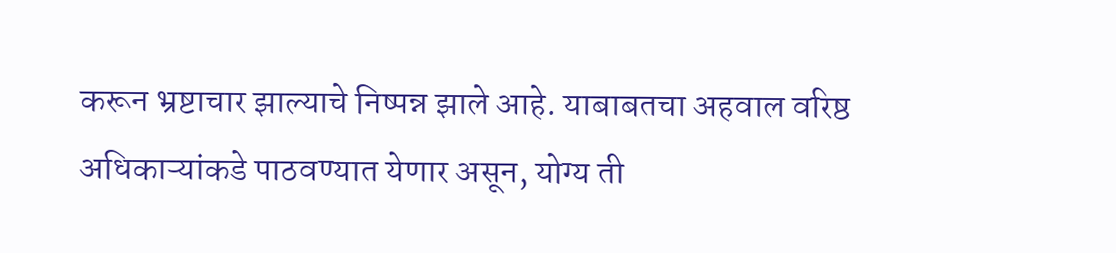करून भ्रष्टाचार झाल्याचे निष्पन्न झाले आहे. याबाबतचा अहवाल वरिष्ठ अधिकाऱ्यांकडे पाठवण्यात येणार असून, योग्य ती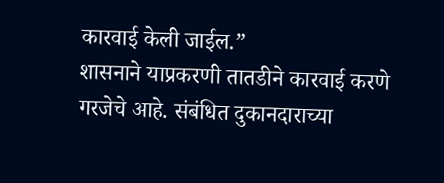कारवाई केली जाईल.”
शासनाने याप्रकरणी तातडीने कारवाई करणे गरजेचे आहे. संबंधित दुकानदाराच्या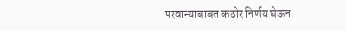परवान्याबाबत कठोर निर्णय घेऊन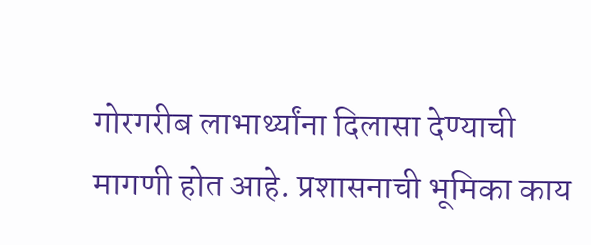गोरगरीब लाभार्थ्यांना दिलासा देण्याची मागणी होत आहे. प्रशासनाची भूमिका काय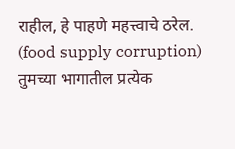राहील, हे पाहणे महत्त्वाचे ठरेल. (food supply corruption)
तुमच्या भागातील प्रत्येक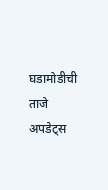घडामोडीची ताजे अपडेट्स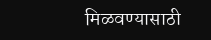मिळवण्यासाठी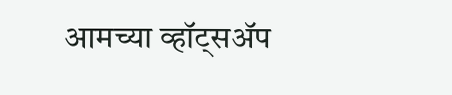आमच्या व्हॉट्सॲप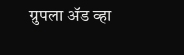ग्रुपला ॲड व्हा